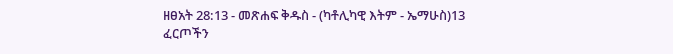ዘፀአት 28:13 - መጽሐፍ ቅዱስ - (ካቶሊካዊ እትም - ኤማሁስ)13 ፈርጦችን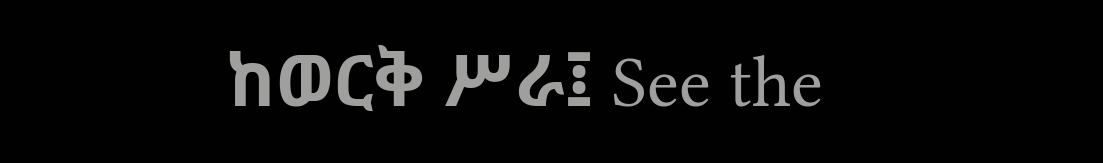ከወርቅ ሥራ፤ See the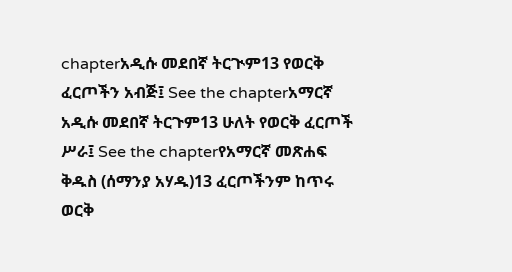chapterአዲሱ መደበኛ ትርጒም13 የወርቅ ፈርጦችን አብጅ፤ See the chapterአማርኛ አዲሱ መደበኛ ትርጉም13 ሁለት የወርቅ ፈርጦች ሥራ፤ See the chapterየአማርኛ መጽሐፍ ቅዱስ (ሰማንያ አሃዱ)13 ፈርጦችንም ከጥሩ ወርቅ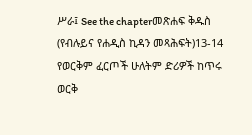ሥራ፤ See the chapterመጽሐፍ ቅዱስ (የብሉይና የሐዲስ ኪዳን መጻሕፍት)13-14 የወርቅም ፈርጦች ሁለትም ድሪዎች ከጥሩ ወርቅ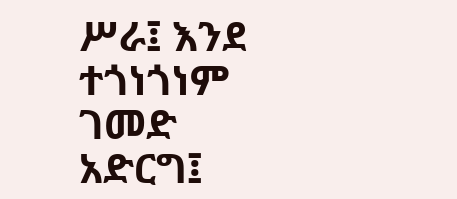ሥራ፤ እንደ ተጎነጎነም ገመድ አድርግ፤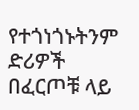የተጎነጎኑትንም ድሪዎች በፈርጦቹ ላይ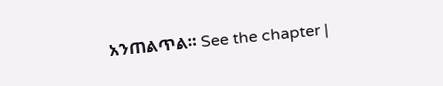አንጠልጥል። See the chapter |